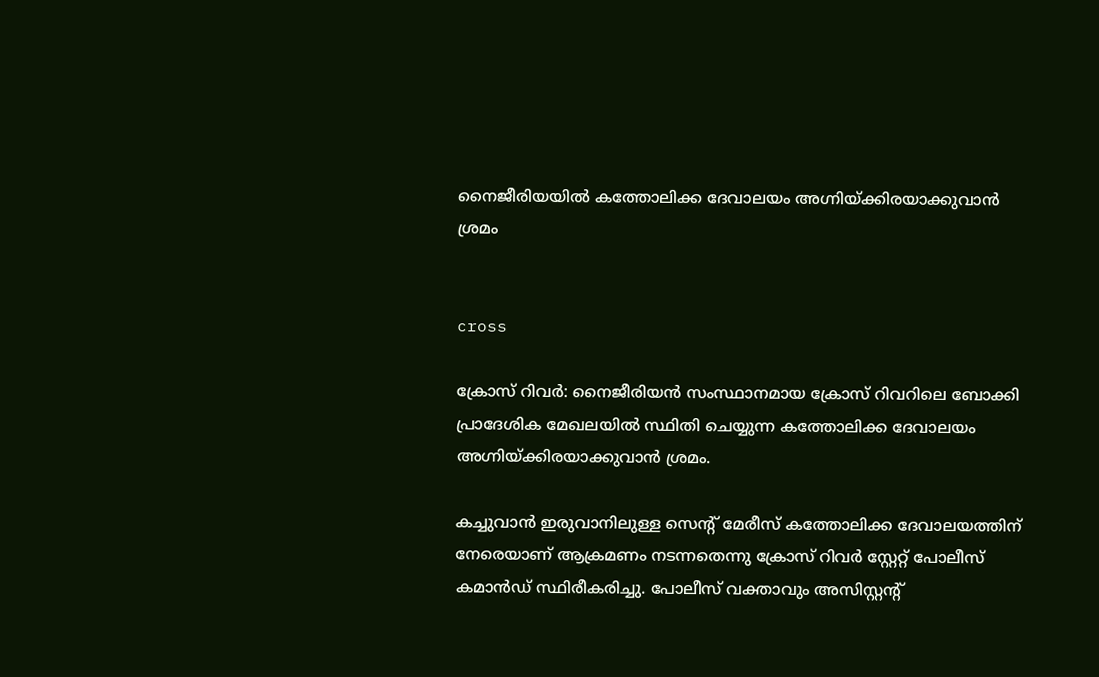നൈജീരിയയില്‍ കത്തോലിക്ക ദേവാലയം അഗ്നിയ്ക്കിരയാക്കുവാന്‍ ശ്രമം


cross

ക്രോസ് റിവര്‍: നൈജീരിയന്‍ സംസ്ഥാനമായ ക്രോസ് റിവറിലെ ബോക്കി പ്രാദേശിക മേഖലയില്‍ സ്ഥിതി ചെയ്യുന്ന കത്തോലിക്ക ദേവാലയം അഗ്നിയ്ക്കിരയാക്കുവാന്‍ ശ്രമം.

കച്ചുവാൻ ഇരുവാനിലുള്ള സെന്റ് മേരീസ് കത്തോലിക്ക ദേവാലയത്തിന് നേരെയാണ് ആക്രമണം നടന്നതെന്നു ക്രോസ് റിവർ സ്റ്റേറ്റ് പോലീസ് കമാൻഡ് സ്ഥിരീകരിച്ചു. പോലീസ് വക്താവും അസിസ്റ്റന്റ്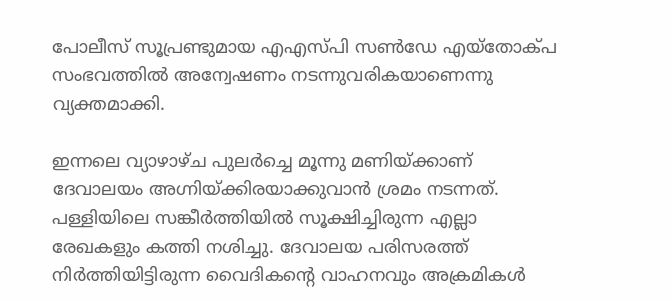പോലീസ് സൂപ്രണ്ടുമായ എ‌എസ്‌പി സൺഡേ എയ്തോക്പ സംഭവത്തില്‍ അന്വേഷണം നടന്നുവരികയാണെന്നു വ്യക്തമാക്കി.

ഇന്നലെ വ്യാഴാഴ്ച പുലര്‍ച്ചെ മൂന്നു മണിയ്ക്കാണ് ദേവാലയം അഗ്നിയ്ക്കിരയാക്കുവാന്‍ ശ്രമം നടന്നത്. പള്ളിയിലെ സങ്കീര്‍ത്തിയില്‍ സൂക്ഷിച്ചിരുന്ന എല്ലാ രേഖകളും കത്തി നശിച്ചു. ദേവാലയ പരിസരത്ത് നിർത്തിയിട്ടിരുന്ന വൈദികന്റെ വാഹനവും അക്രമികൾ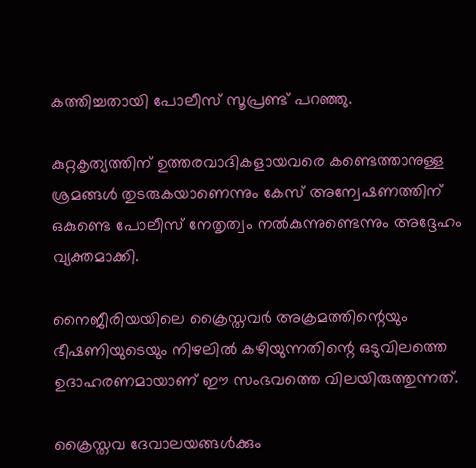കത്തിച്ചതായി പോലീസ് സൂപ്രണ്ട് പറഞ്ഞു.

കുറ്റകൃത്യത്തിന് ഉത്തരവാദികളായവരെ കണ്ടെത്താനുള്ള ശ്രമങ്ങൾ തുടരുകയാണെന്നും കേസ് അന്വേഷണത്തിന് ഒകുണ്ടെ പോലീസ് നേതൃത്വം നല്‍കുന്നുണ്ടെന്നും അദ്ദേഹം വ്യക്തമാക്കി.

നൈജീരിയയിലെ ക്രൈസ്തവര്‍ അക്രമത്തിന്റെയും ഭീഷണിയുടെയും നിഴലിൽ കഴിയുന്നതിന്റെ ഒടുവിലത്തെ ഉദാഹരണമായാണ് ഈ സംഭവത്തെ വിലയിരുത്തുന്നത്.

ക്രൈസ്തവ ദേവാലയങ്ങള്‍ക്കും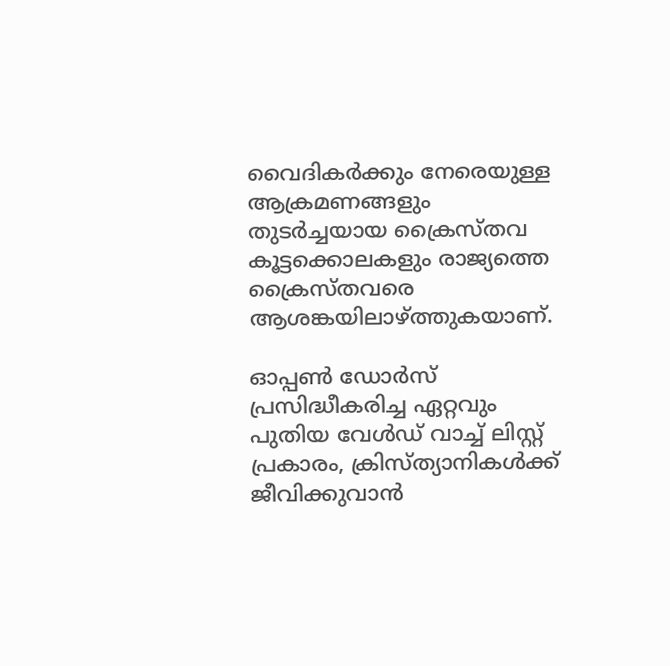വൈദികര്‍ക്കും നേരെയുള്ള ആക്രമണങ്ങളും തുടര്‍ച്ചയായ ക്രൈസ്തവ കൂട്ടക്കൊലകളും രാജ്യത്തെ ക്രൈസ്തവരെ ആശങ്കയിലാഴ്ത്തുകയാണ്.

ഓപ്പൺ ഡോർസ് പ്രസിദ്ധീകരിച്ച ഏറ്റവും പുതിയ വേൾഡ് വാച്ച് ലിസ്റ്റ് പ്രകാരം, ക്രിസ്ത്യാനികൾക്ക് ജീവിക്കുവാന്‍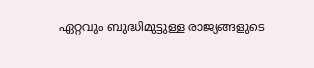ഏറ്റവും ബുദ്ധിമുട്ടുള്ള രാജ്യങ്ങളുടെ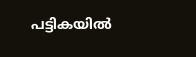പട്ടികയില്‍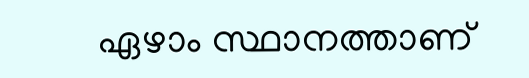ഏഴാം സ്ഥാനത്താണ്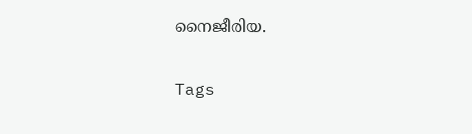നൈജീരിയ.

Tags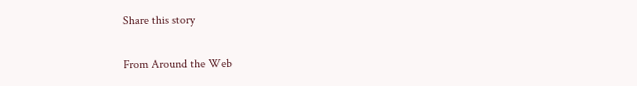Share this story

From Around the Web